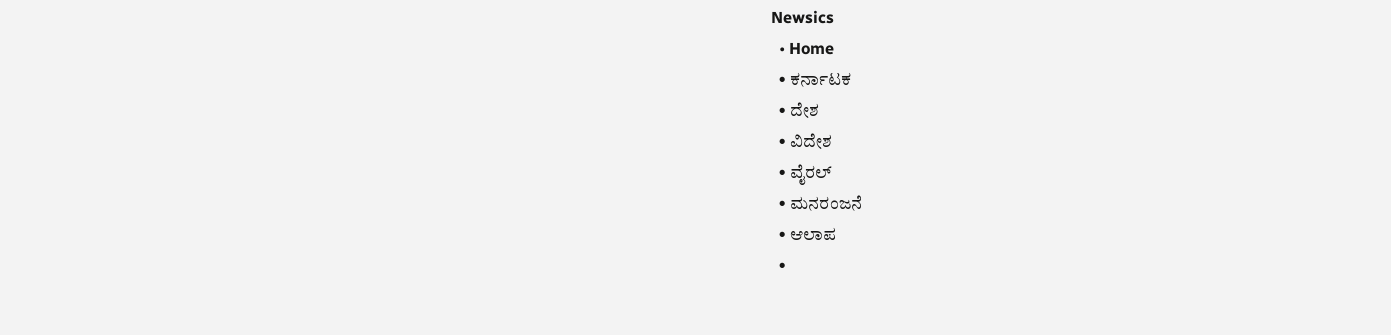Newsics
  • Home
  • ಕರ್ನಾಟಕ
  • ದೇಶ
  • ವಿದೇಶ
  • ವೈರಲ್
  • ಮನರಂಜನೆ
  • ಆಲಾಪ
  •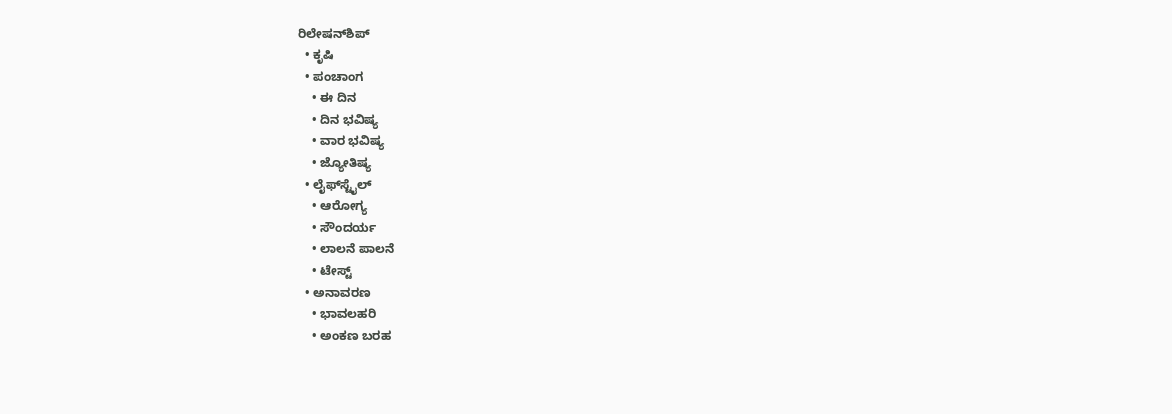ರಿಲೇಷನ್‌ಶಿಪ್
  • ಕೃಷಿ
  • ಪಂಚಾಂಗ
    • ಈ ದಿನ
    • ದಿನ ಭವಿಷ್ಯ
    • ವಾರ ಭವಿಷ್ಯ
    • ಜ್ಯೋತಿಷ್ಯ
  • ಲೈಫ್‌ಸ್ಟೈಲ್
    • ಆರೋಗ್ಯ
    • ಸೌಂದರ್ಯ
    • ಲಾಲನೆ ಪಾಲನೆ
    • ಟೇಸ್ಟ್
  • ಅನಾವರಣ
    • ಭಾವಲಹರಿ
    • ಅಂಕಣ ಬರಹ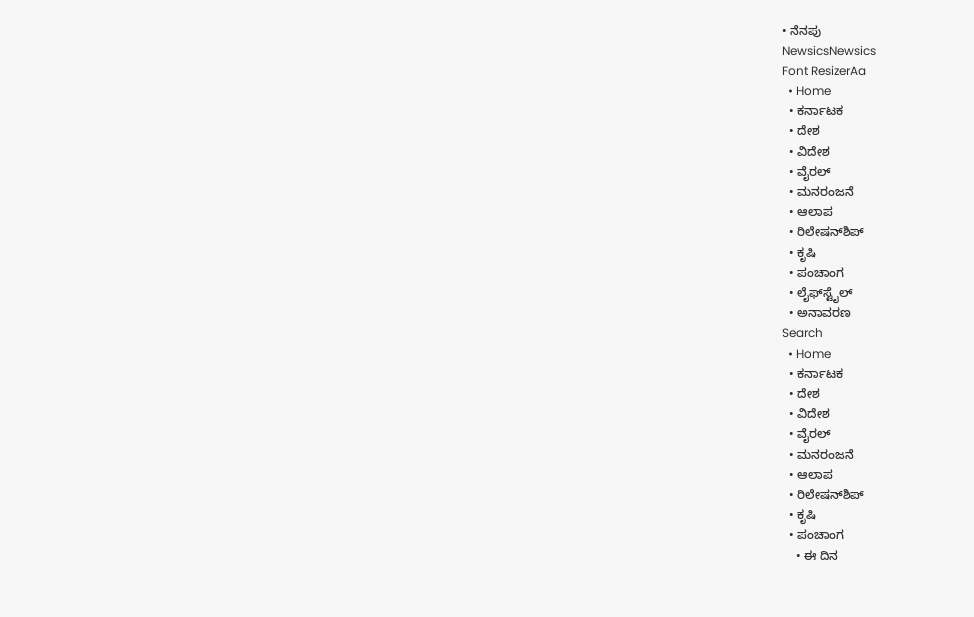• ನೆನಪು
NewsicsNewsics
Font ResizerAa
  • Home
  • ಕರ್ನಾಟಕ
  • ದೇಶ
  • ವಿದೇಶ
  • ವೈರಲ್
  • ಮನರಂಜನೆ
  • ಆಲಾಪ
  • ರಿಲೇಷನ್‌ಶಿಪ್
  • ಕೃಷಿ
  • ಪಂಚಾಂಗ
  • ಲೈಫ್‌ಸ್ಟೈಲ್
  • ಅನಾವರಣ
Search
  • Home
  • ಕರ್ನಾಟಕ
  • ದೇಶ
  • ವಿದೇಶ
  • ವೈರಲ್
  • ಮನರಂಜನೆ
  • ಆಲಾಪ
  • ರಿಲೇಷನ್‌ಶಿಪ್
  • ಕೃಷಿ
  • ಪಂಚಾಂಗ
    • ಈ ದಿನ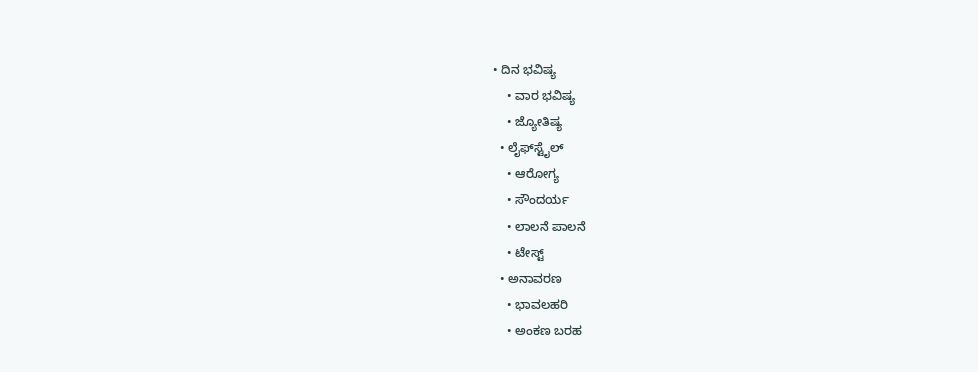• ದಿನ ಭವಿಷ್ಯ
    • ವಾರ ಭವಿಷ್ಯ
    • ಜ್ಯೋತಿಷ್ಯ
  • ಲೈಫ್‌ಸ್ಟೈಲ್
    • ಆರೋಗ್ಯ
    • ಸೌಂದರ್ಯ
    • ಲಾಲನೆ ಪಾಲನೆ
    • ಟೇಸ್ಟ್
  • ಅನಾವರಣ
    • ಭಾವಲಹರಿ
    • ಅಂಕಣ ಬರಹ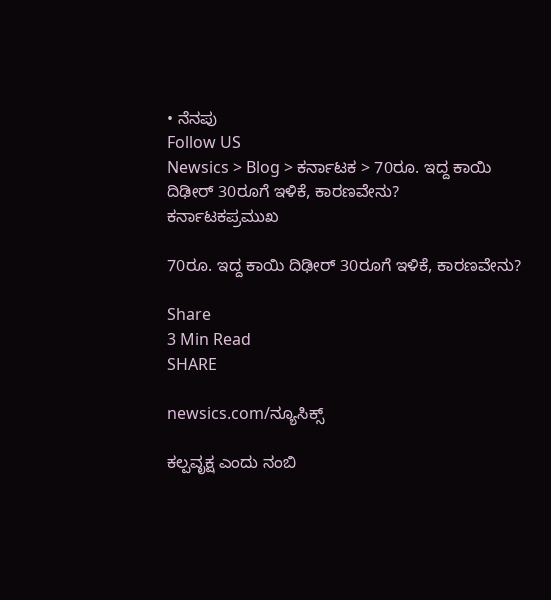• ನೆನಪು
Follow US
Newsics > Blog > ಕರ್ನಾಟಕ > 70ರೂ. ಇದ್ದ ಕಾಯಿ ದಿಢೀರ್ 30ರೂಗೆ ಇಳಿಕೆ, ಕಾರಣವೇನು?
ಕರ್ನಾಟಕಪ್ರಮುಖ

70ರೂ. ಇದ್ದ ಕಾಯಿ ದಿಢೀರ್ 30ರೂಗೆ ಇಳಿಕೆ, ಕಾರಣವೇನು?

Share
3 Min Read
SHARE

newsics.com/ನ್ಯೂಸಿಕ್ಸ್

ಕಲ್ಪವೃಕ್ಷ ಎಂದು ನಂಬಿ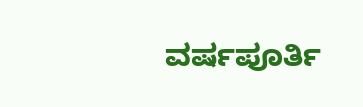ವರ್ಷಪೂರ್ತಿ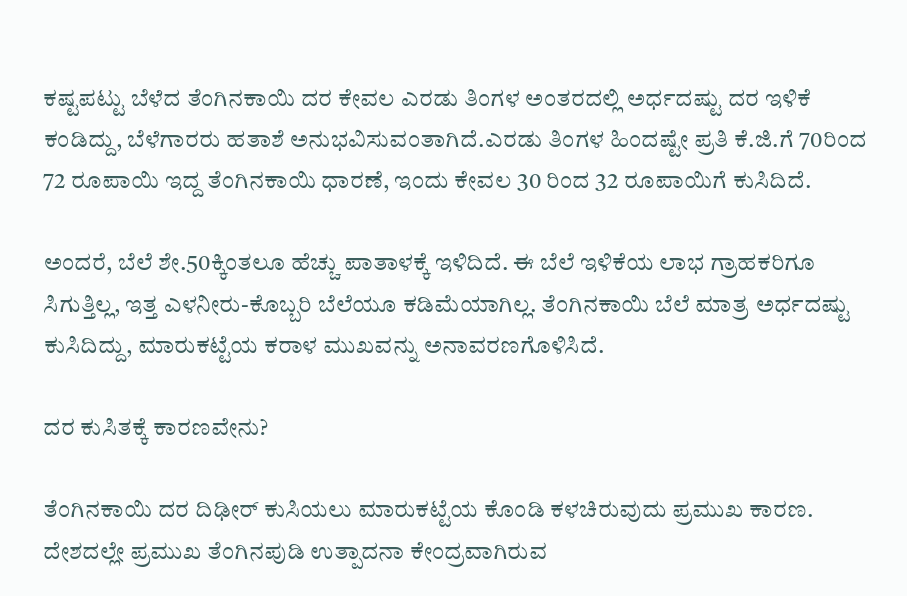ಕಷ್ಟಪಟ್ಟು ಬೆಳೆದ ತೆಂಗಿನಕಾಯಿ ದರ ಕೇವಲ ಎರಡು ತಿಂಗಳ ಅಂತರದಲ್ಲಿ ಅರ್ಧದಷ್ಟು ದರ ಇಳಿಕೆ ಕಂಡಿದ್ದು, ಬೆಳೆಗಾರರು ಹತಾಶೆ ಅನುಭವಿಸುವಂತಾಗಿದೆ.ಎರಡು ತಿಂಗಳ ಹಿಂದಷ್ಟೇ ಪ್ರತಿ ಕೆ.ಜಿ.ಗೆ 70ರಿಂದ 72 ರೂಪಾಯಿ ಇದ್ದ ತೆಂಗಿನಕಾಯಿ ಧಾರಣೆ, ಇಂದು ಕೇವಲ 30 ರಿಂದ 32 ರೂಪಾಯಿಗೆ ಕುಸಿದಿದೆ.

ಅಂದರೆ, ಬೆಲೆ ಶೇ.50ಕ್ಕಿಂತಲೂ ಹೆಚ್ಚು ಪಾತಾಳಕ್ಕೆ ಇಳಿದಿದೆ. ಈ ಬೆಲೆ ಇಳಿಕೆಯ ಲಾಭ ಗ್ರಾಹಕರಿಗೂ ಸಿಗುತ್ತಿಲ್ಲ, ಇತ್ತ ಎಳನೀರು-ಕೊಬ್ಬರಿ ಬೆಲೆಯೂ ಕಡಿಮೆಯಾಗಿಲ್ಲ. ತೆಂಗಿನಕಾಯಿ ಬೆಲೆ ಮಾತ್ರ ಅರ್ಧದಷ್ಟು ಕುಸಿದಿದ್ದು, ಮಾರುಕಟ್ಟೆಯ ಕರಾಳ ಮುಖವನ್ನು ಅನಾವರಣಗೊಳಿಸಿದೆ.

ದರ ಕುಸಿತಕ್ಕೆ ಕಾರಣವೇನು?

ತೆಂಗಿನಕಾಯಿ ದರ ದಿಢೀರ್‌ ಕುಸಿಯಲು ಮಾರುಕಟ್ಟೆಯ ಕೊಂಡಿ ಕಳಚಿರುವುದು ಪ್ರಮುಖ ಕಾರಣ. ದೇಶದಲ್ಲೇ ಪ್ರಮುಖ ತೆಂಗಿನಪುಡಿ ಉತ್ಪಾದನಾ ಕೇಂದ್ರವಾಗಿರುವ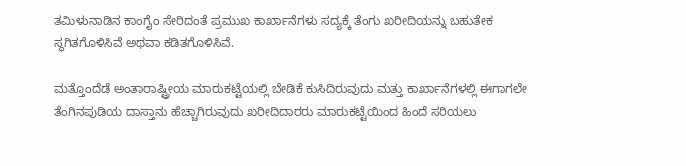ತಮಿಳುನಾಡಿನ ಕಾಂಗೈಂ ಸೇರಿದಂತೆ ಪ್ರಮುಖ ಕಾರ್ಖಾನೆಗಳು ಸದ್ಯಕ್ಕೆ ತೆಂಗು ಖರೀದಿಯನ್ನು ಬಹುತೇಕ ಸ್ಥಗಿತಗೊಳಿಸಿವೆ ಅಥವಾ ಕಡಿತಗೊಳಿಸಿವೆ.

ಮತ್ತೊಂದೆಡೆ ಅಂತಾರಾಷ್ಟ್ರೀಯ ಮಾರುಕಟ್ಟೆಯಲ್ಲಿ ಬೇಡಿಕೆ ಕುಸಿದಿರುವುದು ಮತ್ತು ಕಾರ್ಖಾನೆಗಳಲ್ಲಿ ಈಗಾಗಲೇ ತೆಂಗಿನಪುಡಿಯ ದಾಸ್ತಾನು ಹೆಚ್ಚಾಗಿರುವುದು ಖರೀದಿದಾರರು ಮಾರುಕಟ್ಟೆಯಿಂದ ಹಿಂದೆ ಸರಿಯಲು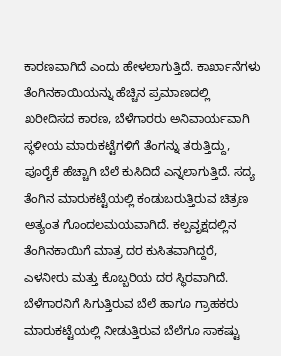ಕಾರಣವಾಗಿದೆ ಎಂದು ಹೇಳಲಾಗುತ್ತಿದೆ. ಕಾರ್ಖಾನೆಗಳು ತೆಂಗಿನಕಾಯಿಯನ್ನು ಹೆಚ್ಚಿನ ಪ್ರಮಾಣದಲ್ಲಿ ಖರೀದಿಸದ ಕಾರಣ, ಬೆಳೆಗಾರರು ಅನಿವಾರ್ಯವಾಗಿ ಸ್ಥಳೀಯ ಮಾರುಕಟ್ಟೆಗಳಿಗೆ ತೆಂಗನ್ನು ತರುತ್ತಿದ್ದು, ಪೂರೈಕೆ ಹೆಚ್ಚಾಗಿ ಬೆಲೆ ಕುಸಿದಿದೆ ಎನ್ನಲಾಗುತ್ತಿದೆ. ಸದ್ಯ ತೆಂಗಿನ ಮಾರುಕಟ್ಟೆಯಲ್ಲಿ ಕಂಡುಬರುತ್ತಿರುವ ಚಿತ್ರಣ ಅತ್ಯಂತ ಗೊಂದಲಮಯವಾಗಿದೆ. ಕಲ್ಪವೃಕ್ಷದಲ್ಲಿನ ತೆಂಗಿನಕಾಯಿಗೆ ಮಾತ್ರ ದರ ಕುಸಿತವಾಗಿದ್ದರೆ, ಎಳನೀರು ಮತ್ತು ಕೊಬ್ಬರಿಯ ದರ ಸ್ಥಿರವಾಗಿದೆ. ಬೆಳೆಗಾರನಿಗೆ ಸಿಗುತ್ತಿರುವ ಬೆಲೆ ಹಾಗೂ ಗ್ರಾಹಕರು ಮಾರುಕಟ್ಟೆಯಲ್ಲಿ ನೀಡುತ್ತಿರುವ ಬೆಲೆಗೂ ಸಾಕಷ್ಟು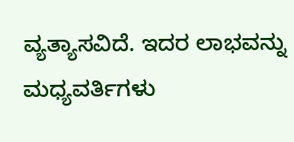ವ್ಯತ್ಯಾಸವಿದೆ. ಇದರ ಲಾಭವನ್ನು ಮಧ್ಯವರ್ತಿಗಳು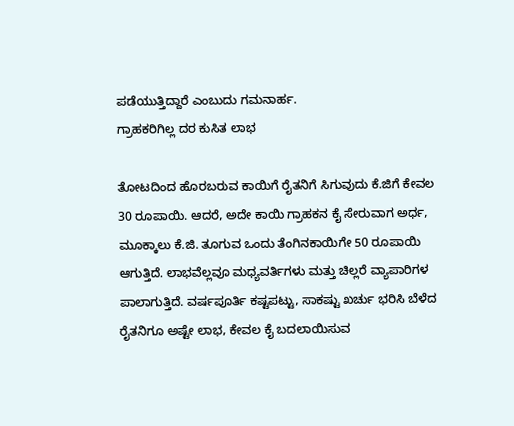ಪಡೆಯುತ್ತಿದ್ದಾರೆ ಎಂಬುದು ಗಮನಾರ್ಹ.
ಗ್ರಾಹಕರಿಗಿಲ್ಲ ದರ ಕುಸಿತ ಲಾಭ

ತೋಟದಿಂದ ಹೊರಬರುವ ಕಾಯಿಗೆ ರೈತನಿಗೆ ಸಿಗುವುದು ಕೆ.ಜಿಗೆ ಕೇವಲ 30 ರೂಪಾಯಿ. ಆದರೆ, ಅದೇ ಕಾಯಿ ಗ್ರಾಹಕನ ಕೈ ಸೇರುವಾಗ ಅರ್ಧ, ಮೂಕ್ಕಾಲು ಕೆ.ಜಿ. ತೂಗುವ ಒಂದು ತೆಂಗಿನಕಾಯಿಗೇ 50 ರೂಪಾಯಿ ಆಗುತ್ತಿದೆ. ಲಾಭವೆಲ್ಲವೂ ಮಧ್ಯವರ್ತಿಗಳು ಮತ್ತು ಚಿಲ್ಲರೆ ವ್ಯಾಪಾರಿಗಳ ಪಾಲಾಗುತ್ತಿದೆ. ವರ್ಷಪೂರ್ತಿ ಕಷ್ಟಪಟ್ಟು, ಸಾಕಷ್ಟು ಖರ್ಚು ಭರಿಸಿ ಬೆಳೆದ ರೈತನಿಗೂ ಅಷ್ಟೇ ಲಾಭ, ಕೇವಲ ಕೈ ಬದಲಾಯಿಸುವ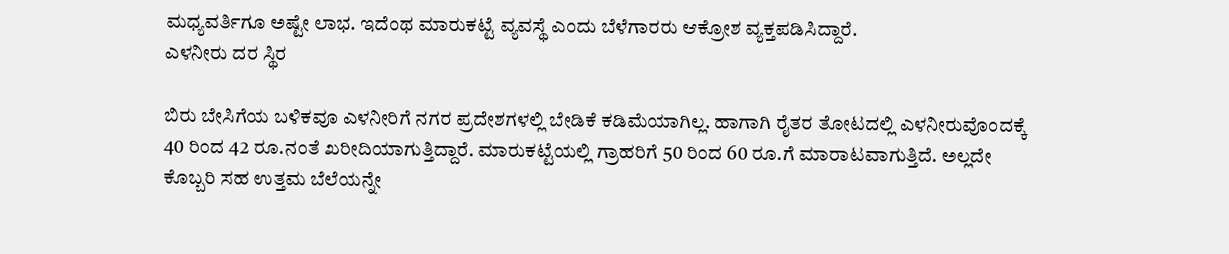ಮಧ್ಯವರ್ತಿಗೂ ಅಷ್ಟೇ ಲಾಭ. ಇದೆಂಥ ಮಾರುಕಟ್ಟೆ ವ್ಯವಸ್ಥೆ ಎಂದು ಬೆಳೆಗಾರರು ಆಕ್ರೋಶ ವ್ಯಕ್ತಪಡಿಸಿದ್ದಾರೆ.
ಎಳನೀರು ದರ ಸ್ಥಿರ

ಬಿರು ಬೇಸಿಗೆಯ ಬಳಿಕವೂ ಎಳನೀರಿಗೆ ನಗರ ಪ್ರದೇಶಗಳಲ್ಲಿ ಬೇಡಿಕೆ ಕಡಿಮೆಯಾಗಿಲ್ಲ. ಹಾಗಾಗಿ ರೈತರ ತೋಟದಲ್ಲಿ ಎಳನೀರುವೊಂದಕ್ಕೆ 40 ರಿಂದ 42 ರೂ.ನಂತೆ ಖರೀದಿಯಾಗುತ್ತಿದ್ದಾರೆ. ಮಾರುಕಟ್ಟೆಯಲ್ಲಿ ಗ್ರಾಹರಿಗೆ 50 ರಿಂದ 60 ರೂ.ಗೆ ಮಾರಾಟವಾಗುತ್ತಿದೆ. ಅಲ್ಲದೇ ಕೊಬ್ಬರಿ ಸಹ ಉತ್ತಮ ಬೆಲೆಯನ್ನೇ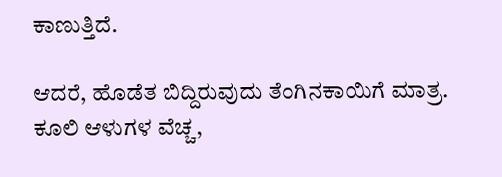ಕಾಣುತ್ತಿದೆ.

ಆದರೆ, ಹೊಡೆತ ಬಿದ್ದಿರುವುದು ತೆಂಗಿನಕಾಯಿಗೆ ಮಾತ್ರ. ಕೂಲಿ ಆಳುಗಳ ವೆಚ್ಚ,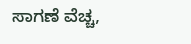ಸಾಗಣೆ ವೆಚ್ಚ,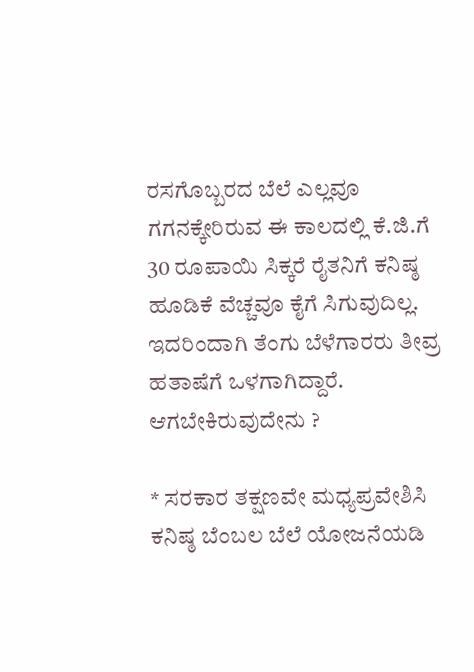ರಸಗೊಬ್ಬರದ ಬೆಲೆ ಎಲ್ಲವೂ ಗಗನಕ್ಕೇರಿರುವ ಈ ಕಾಲದಲ್ಲಿ ಕೆ.ಜಿ.ಗೆ 30 ರೂಪಾಯಿ ಸಿಕ್ಕರೆ ರೈತನಿಗೆ ಕನಿಷ್ಠ ಹೂಡಿಕೆ ವೆಚ್ಚವೂ ಕೈಗೆ ಸಿಗುವುದಿಲ್ಲ. ಇದರಿಂದಾಗಿ ತೆಂಗು ಬೆಳೆಗಾರರು ತೀವ್ರ ಹತಾಷೆಗೆ ಒಳಗಾಗಿದ್ದಾರೆ.
ಆಗಬೇಕಿರುವುದೇನು ?

* ಸರಕಾರ ತಕ್ಷಣವೇ ಮಧ್ಯಪ್ರವೇಶಿಸಿ ಕನಿಷ್ಠ ಬೆಂಬಲ ಬೆಲೆ ಯೋಜನೆಯಡಿ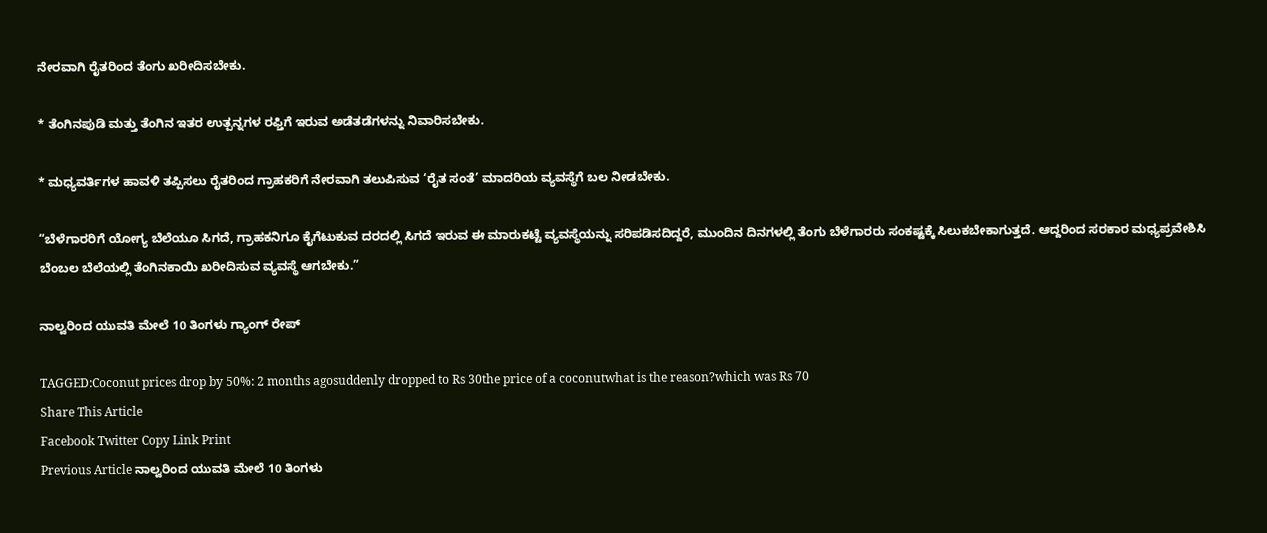ನೇರವಾಗಿ ರೈತರಿಂದ ತೆಂಗು ಖರೀದಿಸಬೇಕು.

* ತೆಂಗಿನಪುಡಿ ಮತ್ತು ತೆಂಗಿನ ಇತರ ಉತ್ಪನ್ನಗಳ ರಫ್ತಿಗೆ ಇರುವ ಅಡೆತಡೆಗಳನ್ನು ನಿವಾರಿಸಬೇಕು.

* ಮಧ್ಯವರ್ತಿಗಳ ಹಾವಳಿ ತಪ್ಪಿಸಲು ರೈತರಿಂದ ಗ್ರಾಹಕರಿಗೆ ನೇರವಾಗಿ ತಲುಪಿಸುವ ‘ರೈತ ಸಂತೆ’ ಮಾದರಿಯ ವ್ಯವಸ್ಥೆಗೆ ಬಲ ನೀಡಬೇಕು.

“ಬೆಳೆಗಾರರಿಗೆ ಯೋಗ್ಯ ಬೆಲೆಯೂ ಸಿಗದೆ, ಗ್ರಾಹಕನಿಗೂ ಕೈಗೆಟುಕುವ ದರದಲ್ಲಿ ಸಿಗದೆ ಇರುವ ಈ ಮಾರುಕಟ್ಟೆ ವ್ಯವಸ್ಥೆಯನ್ನು ಸರಿಪಡಿಸದಿದ್ದರೆ, ಮುಂದಿನ ದಿನಗಳಲ್ಲಿ ತೆಂಗು ಬೆಳೆಗಾರರು ಸಂಕಷ್ಟಕ್ಕೆ ಸಿಲುಕಬೇಕಾಗುತ್ತದೆ. ಆದ್ದರಿಂದ ಸರಕಾರ ಮಧ್ಯಪ್ರವೇಶಿಸಿ ಬೆಂಬಲ ಬೆಲೆಯಲ್ಲಿ ತೆಂಗಿನಕಾಯಿ ಖರೀದಿಸುವ ವ್ಯವಸ್ಥೆ ಆಗಬೇಕು.”

ನಾಲ್ವರಿಂದ ಯುವತಿ ಮೇಲೆ 10 ತಿಂಗಳು ಗ್ಯಾಂಗ್‌ ರೇಪ್

TAGGED:Coconut prices drop by 50%: 2 months agosuddenly dropped to Rs 30the price of a coconutwhat is the reason?which was Rs 70
Share This Article
Facebook Twitter Copy Link Print
Previous Article ನಾಲ್ವರಿಂದ ಯುವತಿ ಮೇಲೆ 10 ತಿಂಗಳು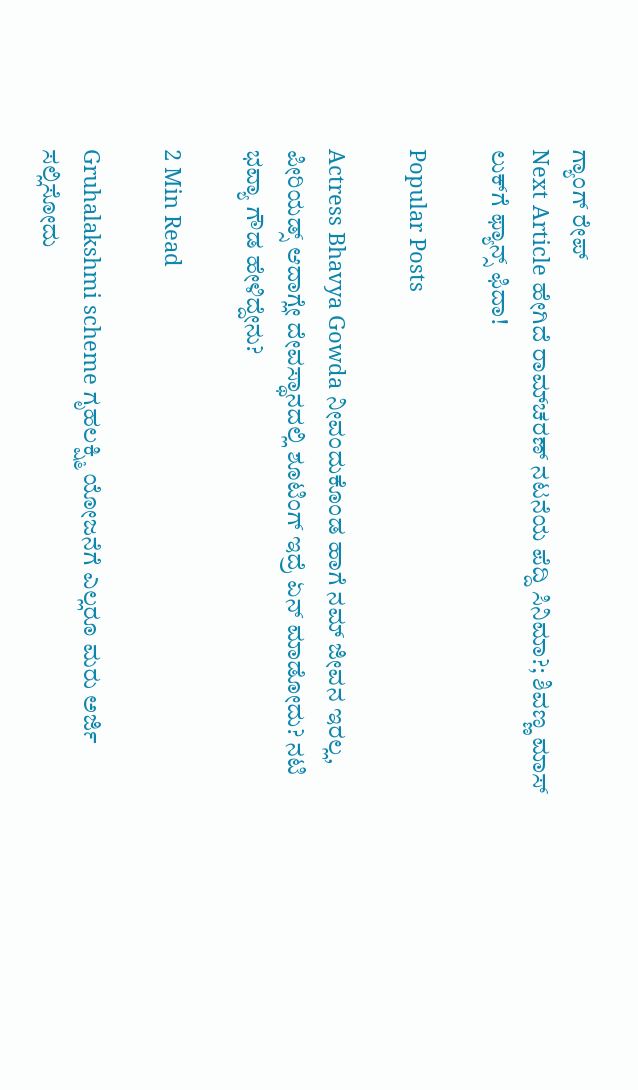ಗ್ಯಾಂಗ್‌ ರೇಪ್
Next Article ಹೇಗಿದೆ ರಾಮ್‌ಚರಣ್‌ ನಟನೆಯ ಪೆದ್ದಿ ಸಿನಿಮಾ?; ಶಿವಣ್ಣ ಮಾಸ್ ಲುಕ್‌ಗೆ ಫ್ಯಾನ್ಸ್‌ ಫಿದಾ!

Popular Posts

Actress Bhavya Gowda ನೀವಂದುಕೊಂಡ ಹಾಗೆ ನಮ್ ಜೀವನ ಇರಲ್ಲ, ಪೀರಿಯಡ್ಸ್‌ ಆದಾಗ್ಲೇ ದೇವಸ್ಥಾನದಲ್ಲಿ ಶೂಟಿಂಗ್‌ ಇದ್ರೆ ಏನ್‌ ಮಾಡೋದು? ನಟಿ‌ ಭವ್ಯಾ ಗೌಡ ಹೇಳಿದ್ದೇನು?

2 Min Read

Gruhalakshmi scheme ಗೃಹಲಕ್ಷ್ಮಿ ಯೋಜನೆಗೆ ಎಲ್ಲರೂ ಮರು ಅರ್ಜಿ ಸಲ್ಲಿಸೋದು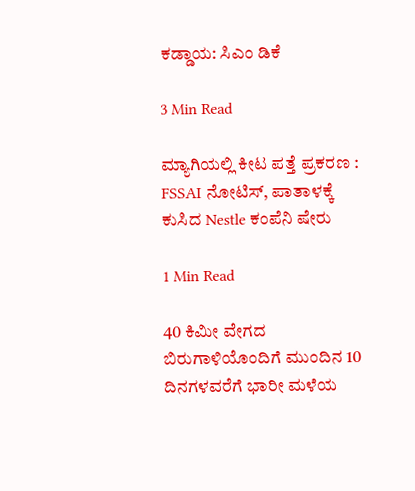ಕಡ್ಡಾಯ: ಸಿಎಂ ಡಿಕೆ

3 Min Read

ಮ್ಯಾಗಿಯಲ್ಲಿ ಕೀಟ ಪತ್ತೆ ಪ್ರಕರಣ : FSSAI ನೋಟಿಸ್, ಪಾತಾಳಕ್ಕೆ ಕುಸಿದ Nestle ಕಂಪೆನಿ ಷೇರು

1 Min Read

40 ಕಿಮೀ ವೇಗದ ಬಿರುಗಾಳಿಯೊಂದಿಗೆ ಮುಂದಿನ 10 ದಿನಗಳವರೆಗೆ ಭಾರೀ ಮಳೆಯ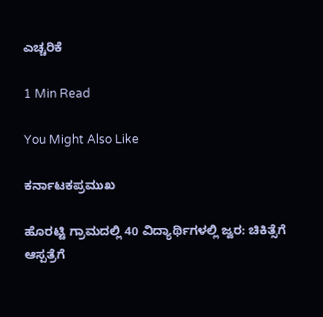ಎಚ್ಚರಿಕೆ

1 Min Read

You Might Also Like

ಕರ್ನಾಟಕಪ್ರಮುಖ

ಹೊರಟ್ಟಿ ಗ್ರಾಮದಲ್ಲಿ 40 ವಿದ್ಯಾರ್ಥಿಗಳಲ್ಲಿ ಜ್ವರ: ಚಿಕಿತ್ಸೆಗೆ ಆಸ್ಪತ್ರೆಗೆ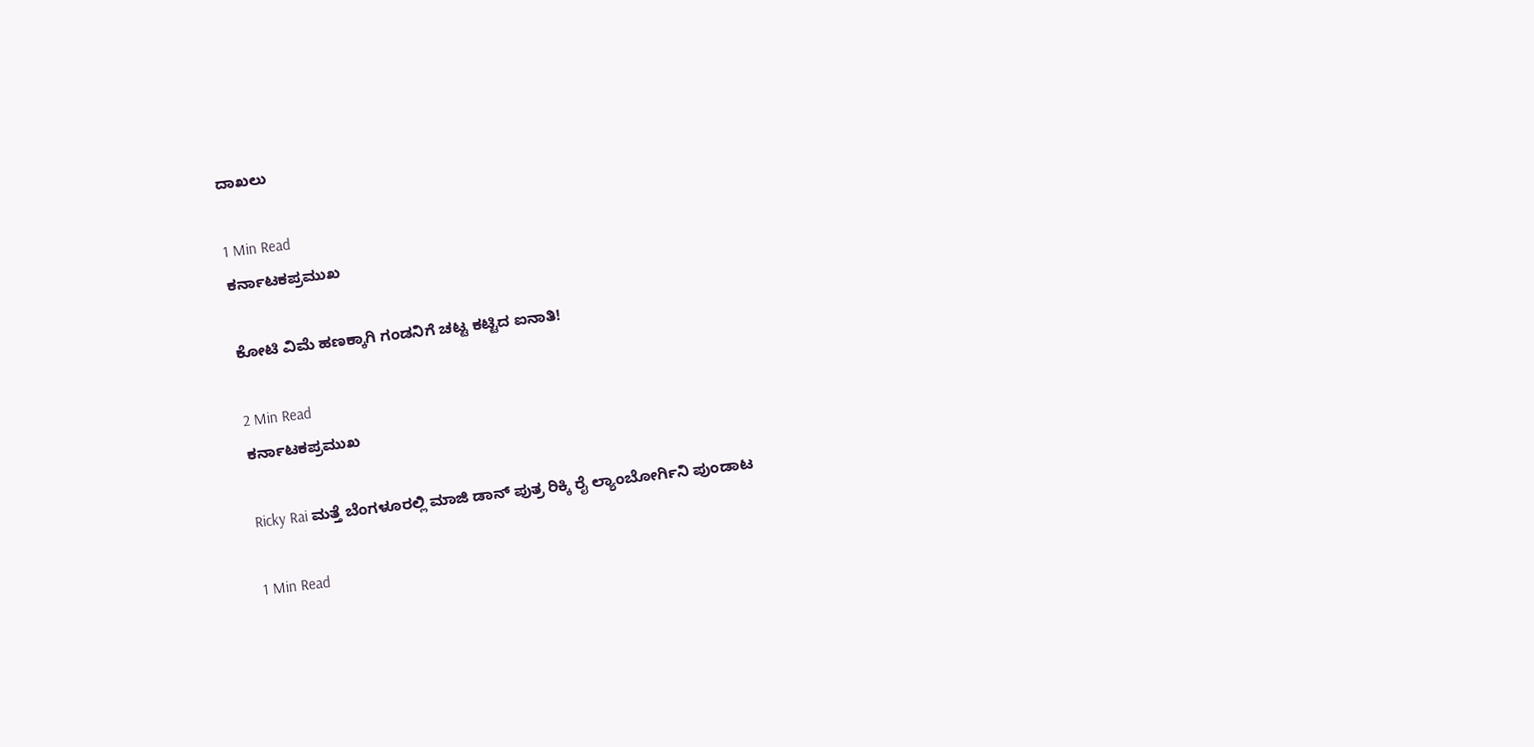ದಾಖಲು

1 Min Read
ಕರ್ನಾಟಕಪ್ರಮುಖ

ಕೋಟಿ ವಿಮೆ ಹಣಕ್ಕಾಗಿ ಗಂಡನಿಗೆ ಚಟ್ಟ ಕಟ್ಟಿದ ಐನಾತಿ!

2 Min Read
ಕರ್ನಾಟಕಪ್ರಮುಖ

Ricky Rai ಮತ್ತೆ ಬೆಂಗಳೂರಲ್ಲಿ ಮಾಜಿ ಡಾನ್ ಪುತ್ರ ರಿಕ್ಕಿ ರೈ ಲ್ಯಾಂಬೋರ್ಗಿನಿ ಪುಂಡಾಟ

1 Min Read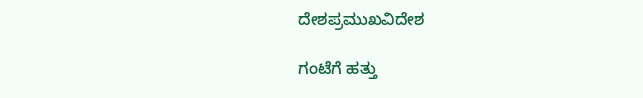ದೇಶಪ್ರಮುಖವಿದೇಶ

ಗಂಟೆಗೆ ಹತ್ತು‌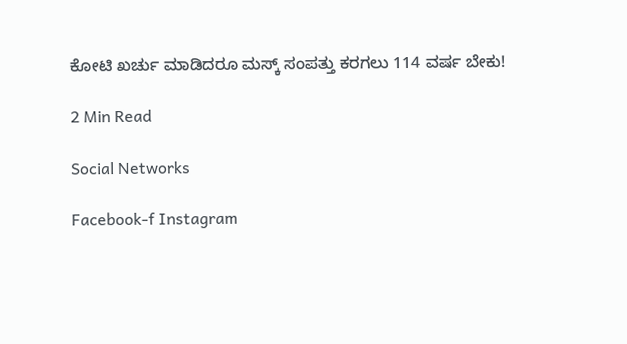ಕೋಟಿ‌ ಖರ್ಚು‌ ಮಾಡಿದರೂ ಮಸ್ಕ್ ಸಂಪತ್ತು ಕರಗಲು 114 ವರ್ಷ ಬೇಕು!

2 Min Read

Social Networks

Facebook-f Instagram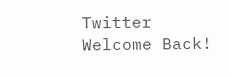Twitter
Welcome Back!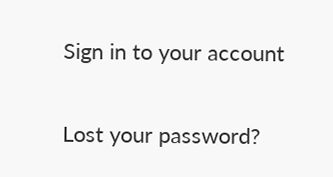Sign in to your account

Lost your password?